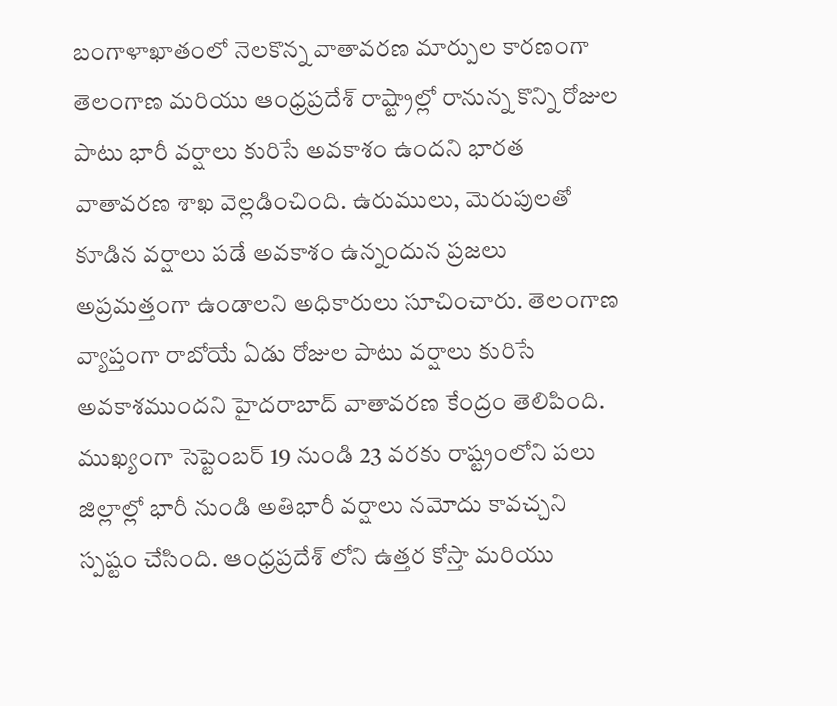బంగాళాఖాతంలో నెలకొన్న వాతావరణ మార్పుల కారణంగా తెలంగాణ మరియు ఆంధ్రప్రదేశ్ రాష్ట్రాల్లో రానున్న కొన్ని రోజుల పాటు భారీ వర్షాలు కురిసే అవకాశం ఉందని భారత వాతావరణ శాఖ వెల్లడించింది. ఉరుములు, మెరుపులతో కూడిన వర్షాలు పడే అవకాశం ఉన్నందున ప్రజలు అప్రమత్తంగా ఉండాలని అధికారులు సూచించారు. తెలంగాణ వ్యాప్తంగా రాబోయే ఏడు రోజుల పాటు వర్షాలు కురిసే అవకాశముందని హైదరాబాద్ వాతావరణ కేంద్రం తెలిపింది. ముఖ్యంగా సెప్టెంబర్ 19 నుండి 23 వరకు రాష్ట్రంలోని పలు జిల్లాల్లో భారీ నుండి అతిభారీ వర్షాలు నమోదు కావచ్చని స్పష్టం చేసింది. ఆంధ్రప్రదేశ్ లోని ఉత్తర కోస్తా మరియు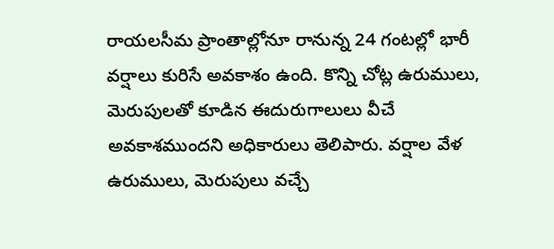రాయలసీమ ప్రాంతాల్లోనూ రానున్న 24 గంటల్లో భారీ వర్షాలు కురిసే అవకాశం ఉంది. కొన్ని చోట్ల ఉరుములు, మెరుపులతో కూడిన ఈదురుగాలులు వీచే అవకాశముందని అధికారులు తెలిపారు. వర్షాల వేళ ఉరుములు, మెరుపులు వచ్చే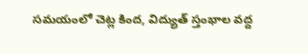సమయంలో చెట్ల కింద, విద్యుత్ స్తంభాల వద్ద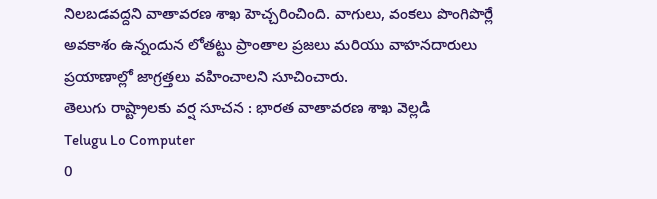నిలబడవద్దని వాతావరణ శాఖ హెచ్చరించింది. వాగులు, వంకలు పొంగిపొర్లే అవకాశం ఉన్నందున లోతట్టు ప్రాంతాల ప్రజలు మరియు వాహనదారులు ప్రయాణాల్లో జాగ్రత్తలు వహించాలని సూచించారు.
తెలుగు రాష్ట్రాలకు వర్ష సూచన : భారత వాతావరణ శాఖ వెల్లడి
Telugu Lo Computer
0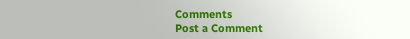Comments
Post a Comment